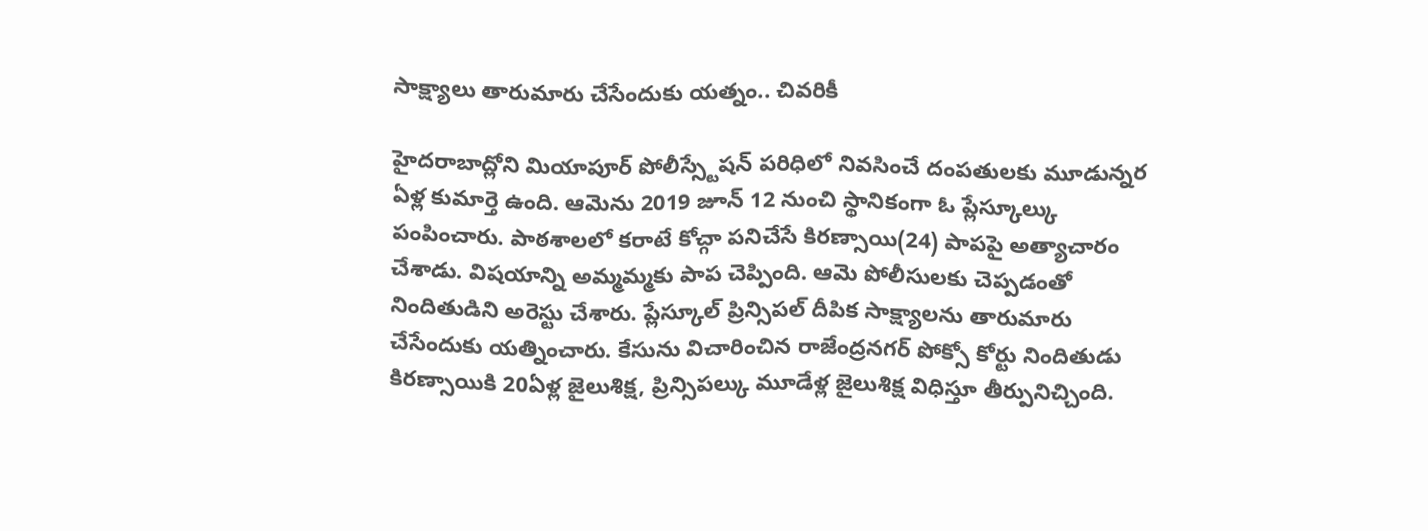సాక్ష్యాలు తారుమారు చేసేందుకు యత్నం.. చివరికీ

హైదరాబాద్లోని మియాపూర్ పోలీస్స్టేషన్ పరిధిలో నివసించే దంపతులకు మూడున్నర ఏళ్ల కుమార్తె ఉంది. ఆమెను 2019 జూన్ 12 నుంచి స్థానికంగా ఓ ప్లేస్కూల్కు పంపించారు. పాఠశాలలో కరాటే కోచ్గా పనిచేసే కిరణ్సాయి(24) పాపపై అత్యాచారం చేశాడు. విషయాన్ని అమ్మమ్మకు పాప చెప్పింది. ఆమె పోలీసులకు చెప్పడంతో నిందితుడిని అరెస్టు చేశారు. ప్లేస్కూల్ ప్రిన్సిపల్ దీపిక సాక్ష్యాలను తారుమారు చేసేందుకు యత్నించారు. కేసును విచారించిన రాజేంద్రనగర్ పోక్సో కోర్టు నిందితుడు కిరణ్సాయికి 20ఏళ్ల జైలుశిక్ష, ప్రిన్సిపల్కు మూడేళ్ల జైలుశిక్ష విధిస్తూ తీర్పునిచ్చింది.